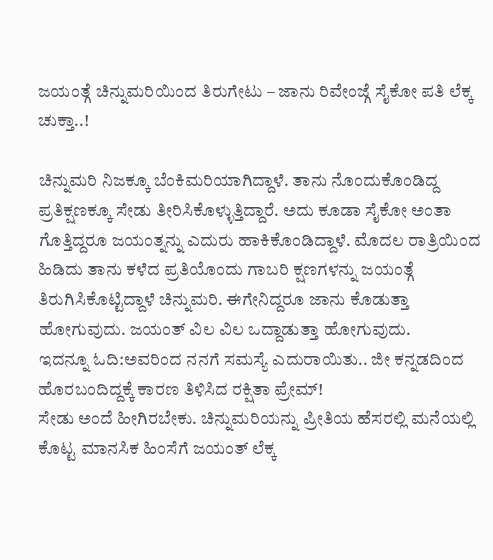ಜಯಂತ್ಗೆ ಚಿನ್ನುಮರಿಯಿಂದ ತಿರುಗೇಟು – ಜಾನು ರಿವೇಂಜ್ಗೆ ಸೈಕೋ ಪತಿ ಲೆಕ್ಕ ಚುಕ್ತಾ..!

ಚಿನ್ನುಮರಿ ನಿಜಕ್ಕೂ ಬೆಂಕಿಮರಿಯಾಗಿದ್ದಾಳೆ. ತಾನು ನೊಂದುಕೊಂಡಿದ್ದ ಪ್ರತಿಕ್ಷಣಕ್ಕೂ ಸೇಡು ತೀರಿಸಿಕೊಳ್ಳುತ್ತಿದ್ದಾರೆ. ಅದು ಕೂಡಾ ಸೈಕೋ ಅಂತಾ ಗೊತ್ತಿದ್ದರೂ ಜಯಂತ್ನನ್ನು ಎದುರು ಹಾಕಿಕೊಂಡಿದ್ದಾಳೆ. ಮೊದಲ ರಾತ್ರಿಯಿಂದ ಹಿಡಿದು ತಾನು ಕಳೆದ ಪ್ರತಿಯೊಂದು ಗಾಬರಿ ಕ್ಷಣಗಳನ್ನು ಜಯಂತ್ಗೆ ತಿರುಗಿಸಿಕೊಟ್ಟಿದ್ದಾಳೆ ಚಿನ್ನುಮರಿ. ಈಗೇನಿದ್ದರೂ ಜಾನು ಕೊಡುತ್ತಾ ಹೋಗುವುದು. ಜಯಂತ್ ವಿಲ ವಿಲ ಒದ್ದಾಡುತ್ತಾ ಹೋಗುವುದು.
ಇದನ್ನೂ ಓದಿ:ಅವರಿಂದ ನನಗೆ ಸಮಸ್ಯೆ ಎದುರಾಯಿತು.. ಜೀ ಕನ್ನಡದಿಂದ ಹೊರಬಂದಿದ್ದಕ್ಕೆ ಕಾರಣ ತಿಳಿಸಿದ ರಕ್ಷಿತಾ ಪ್ರೇಮ್!
ಸೇಡು ಅಂದೆ ಹೀಗಿರಬೇಕು. ಚಿನ್ನುಮರಿಯನ್ನು ಪ್ರೀತಿಯ ಹೆಸರಲ್ಲಿ ಮನೆಯಲ್ಲಿ ಕೊಟ್ಟ ಮಾನಸಿಕ ಹಿಂಸೆಗೆ ಜಯಂತ್ ಲೆಕ್ಕ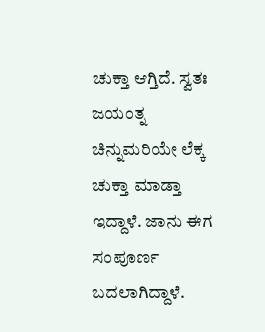ಚುಕ್ತಾ ಆಗ್ತಿದೆ. ಸ್ವತಃ ಜಯಂತ್ನ ಚಿನ್ನುಮರಿಯೇ ಲೆಕ್ಕ ಚುಕ್ತಾ ಮಾಡ್ತಾ ಇದ್ದಾಳೆ. ಜಾನು ಈಗ ಸಂಪೂರ್ಣ ಬದಲಾಗಿದ್ದಾಳೆ.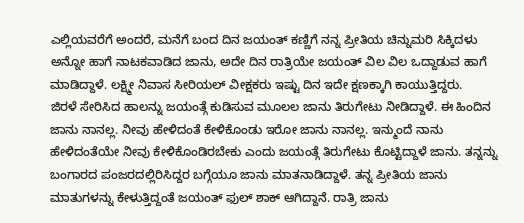ಎಲ್ಲಿಯವರೆಗೆ ಅಂದರೆ, ಮನೆಗೆ ಬಂದ ದಿನ ಜಯಂತ್ ಕಣ್ಣಿಗೆ ನನ್ನ ಪ್ರೀತಿಯ ಚಿನ್ನುಮರಿ ಸಿಕ್ಕಿದಳು ಅನ್ನೋ ಹಾಗೆ ನಾಟಕವಾಡಿದ ಜಾನು, ಅದೇ ದಿನ ರಾತ್ರಿಯೇ ಜಯಂತ್ ವಿಲ ವಿಲ ಒದ್ದಾಡುವ ಹಾಗೆ ಮಾಡಿದ್ದಾಳೆ. ಲಕ್ಷ್ಮೀ ನಿವಾಸ ಸೀರಿಯಲ್ ವೀಕ್ಷಕರು ಇಷ್ಟು ದಿನ ಇದೇ ಕ್ಷಣಕ್ಕಾಗಿ ಕಾಯುತ್ತಿದ್ದರು.
ಜಿರಳೆ ಸೇರಿಸಿದ ಹಾಲನ್ನು ಜಯಂತ್ಗೆ ಕುಡಿಸುವ ಮೂಲಲ ಜಾನು ತಿರುಗೇಟು ನೀಡಿದ್ದಾಳೆ. ಈ ಹಿಂದಿನ ಜಾನು ನಾನಲ್ಲ. ನೀವು ಹೇಳಿದಂತೆ ಕೇಳಿಕೊಂಡು ಇರೋ ಜಾನು ನಾನಲ್ಲ. ಇನ್ಮುಂದೆ ನಾನು ಹೇಳಿದಂತೆಯೇ ನೀವು ಕೇಳಿಕೊಂಡಿರಬೇಕು ಎಂದು ಜಯಂತ್ಗೆ ತಿರುಗೇಟು ಕೊಟ್ಟಿದ್ದಾಳೆ ಜಾನು. ತನ್ನನ್ನು ಬಂಗಾರದ ಪಂಜರದಲ್ಲಿರಿಸಿದ್ದರ ಬಗ್ಗೆಯೂ ಜಾನು ಮಾತನಾಡಿದ್ದಾಳೆ. ತನ್ನ ಪ್ರೀತಿಯ ಜಾನು ಮಾತುಗಳನ್ನು ಕೇಳುತ್ತಿದ್ದಂತೆ ಜಯಂತ್ ಫುಲ್ ಶಾಕ್ ಆಗಿದ್ದಾನೆ. ರಾತ್ರಿ ಜಾನು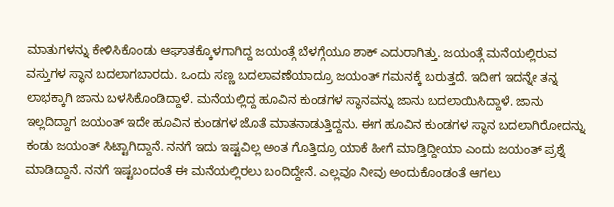ಮಾತುಗಳನ್ನು ಕೇಳಿಸಿಕೊಂಡು ಆಘಾತಕ್ಕೊಳಗಾಗಿದ್ದ ಜಯಂತ್ಗೆ ಬೆಳಗ್ಗೆಯೂ ಶಾಕ್ ಎದುರಾಗಿತ್ತು. ಜಯಂತ್ಗೆ ಮನೆಯಲ್ಲಿರುವ ವಸ್ತುಗಳ ಸ್ಥಾನ ಬದಲಾಗಬಾರದು. ಒಂದು ಸಣ್ಣ ಬದಲಾವಣೆಯಾದ್ರೂ ಜಯಂತ್ ಗಮನಕ್ಕೆ ಬರುತ್ತದೆ. ಇದೀಗ ಇದನ್ನೇ ತನ್ನ ಲಾಭಕ್ಕಾಗಿ ಜಾನು ಬಳಸಿಕೊಂಡಿದ್ದಾಳೆ. ಮನೆಯಲ್ಲಿದ್ದ ಹೂವಿನ ಕುಂಡಗಳ ಸ್ಥಾನವನ್ನು ಜಾನು ಬದಲಾಯಿಸಿದ್ದಾಳೆ. ಜಾನು ಇಲ್ಲದಿದ್ದಾಗ ಜಯಂತ್ ಇದೇ ಹೂವಿನ ಕುಂಡಗಳ ಜೊತೆ ಮಾತನಾಡುತ್ತಿದ್ದನು. ಈಗ ಹೂವಿನ ಕುಂಡಗಳ ಸ್ಥಾನ ಬದಲಾಗಿರೋದನ್ನು ಕಂಡು ಜಯಂತ್ ಸಿಟ್ಟಾಗಿದ್ದಾನೆ. ನನಗೆ ಇದು ಇಷ್ಟವಿಲ್ಲ ಅಂತ ಗೊತ್ತಿದ್ರೂ ಯಾಕೆ ಹೀಗೆ ಮಾಡ್ತಿದ್ದೀಯಾ ಎಂದು ಜಯಂತ್ ಪ್ರಶ್ನೆ ಮಾಡಿದ್ದಾನೆ. ನನಗೆ ಇಷ್ಟಬಂದಂತೆ ಈ ಮನೆಯಲ್ಲಿರಲು ಬಂದಿದ್ದೇನೆ. ಎಲ್ಲವೂ ನೀವು ಅಂದುಕೊಂಡಂತೆ ಆಗಲು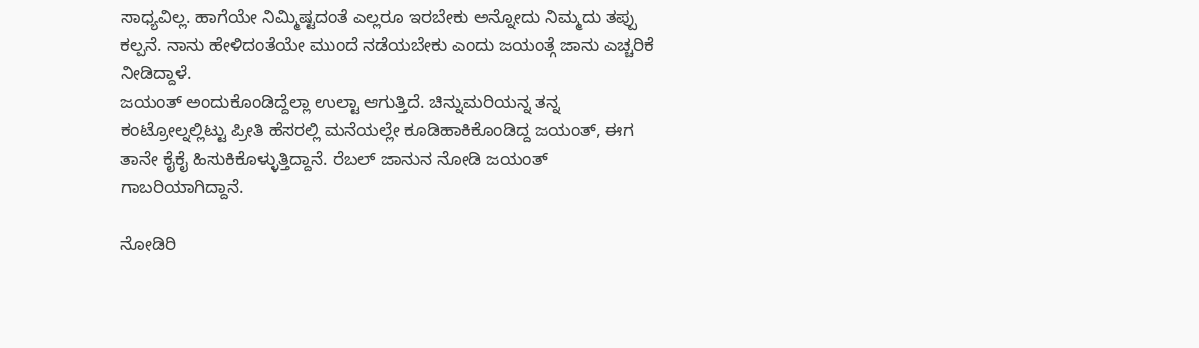ಸಾಧ್ಯವಿಲ್ಲ. ಹಾಗೆಯೇ ನಿಮ್ಮಿಷ್ಟದಂತೆ ಎಲ್ಲರೂ ಇರಬೇಕು ಅನ್ನೋದು ನಿಮ್ಮದು ತಪ್ಪು ಕಲ್ಪನೆ. ನಾನು ಹೇಳಿದಂತೆಯೇ ಮುಂದೆ ನಡೆಯಬೇಕು ಎಂದು ಜಯಂತ್ಗೆ ಜಾನು ಎಚ್ಚರಿಕೆ ನೀಡಿದ್ದಾಳೆ.
ಜಯಂತ್ ಅಂದುಕೊಂಡಿದ್ದೆಲ್ಲಾ ಉಲ್ಟಾ ಆಗುತ್ತಿದೆ. ಚಿನ್ನುಮರಿಯನ್ನ ತನ್ನ ಕಂಟ್ರೋಲ್ನಲ್ಲಿಟ್ಟು ಪ್ರೀತಿ ಹೆಸರಲ್ಲಿ ಮನೆಯಲ್ಲೇ ಕೂಡಿಹಾಕಿಕೊಂಡಿದ್ದ ಜಯಂತ್, ಈಗ ತಾನೇ ಕೈಕೈ ಹಿಸುಕಿಕೊಳ್ಳುತ್ತಿದ್ದಾನೆ. ರೆಬಲ್ ಜಾನುನ ನೋಡಿ ಜಯಂತ್ ಗಾಬರಿಯಾಗಿದ್ದಾನೆ.

ನೋಡಿರಿ